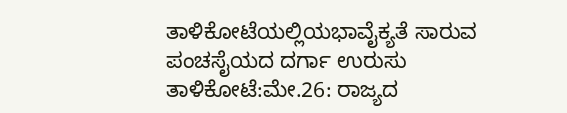ತಾಳಿಕೋಟೆಯಲ್ಲಿಯಭಾವೈಕ್ಯತೆ ಸಾರುವ ಪಂಚಸೈಯದ ದರ್ಗಾ ಉರುಸು
ತಾಳಿಕೋಟೆ:ಮೇ.26: ರಾಜ್ಯದ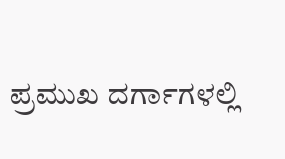ಪ್ರಮುಖ ದರ್ಗಾಗಳಲ್ಲಿ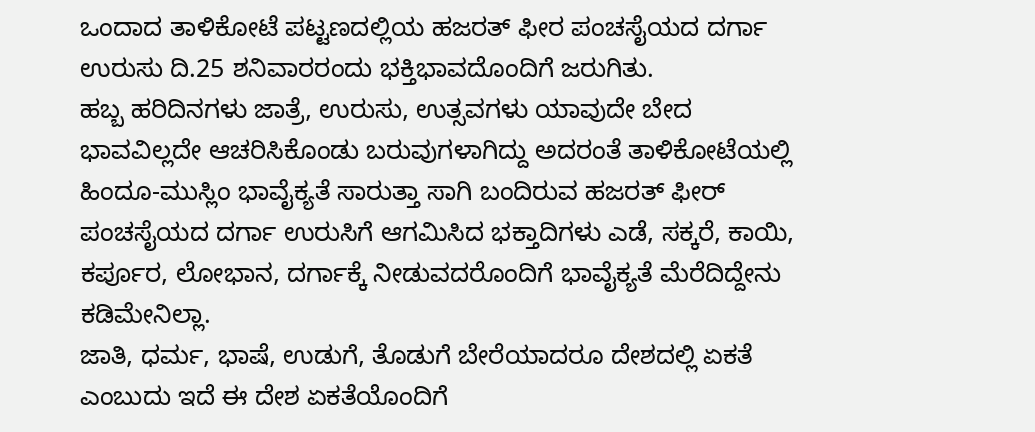ಒಂದಾದ ತಾಳಿಕೋಟೆ ಪಟ್ಟಣದಲ್ಲಿಯ ಹಜರತ್ ಫೀರ ಪಂಚಸೈಯದ ದರ್ಗಾ ಉರುಸು ದಿ.25 ಶನಿವಾರರಂದು ಭಕ್ತಿಭಾವದೊಂದಿಗೆ ಜರುಗಿತು.
ಹಬ್ಬ ಹರಿದಿನಗಳು ಜಾತ್ರೆ, ಉರುಸು, ಉತ್ಸವಗಳು ಯಾವುದೇ ಬೇದ ಭಾವವಿಲ್ಲದೇ ಆಚರಿಸಿಕೊಂಡು ಬರುವುಗಳಾಗಿದ್ದು ಅದರಂತೆ ತಾಳಿಕೋಟೆಯಲ್ಲಿ ಹಿಂದೂ-ಮುಸ್ಲಿಂ ಭಾವೈಕ್ಯತೆ ಸಾರುತ್ತಾ ಸಾಗಿ ಬಂದಿರುವ ಹಜರತ್ ಫೀರ್ ಪಂಚಸೈಯದ ದರ್ಗಾ ಉರುಸಿಗೆ ಆಗಮಿಸಿದ ಭಕ್ತಾದಿಗಳು ಎಡೆ, ಸಕ್ಕರೆ, ಕಾಯಿ, ಕರ್ಪೂರ, ಲೋಭಾನ, ದರ್ಗಾಕ್ಕೆ ನೀಡುವದರೊಂದಿಗೆ ಭಾವೈಕ್ಯತೆ ಮೆರೆದಿದ್ದೇನು ಕಡಿಮೇನಿಲ್ಲಾ.
ಜಾತಿ, ಧರ್ಮ, ಭಾಷೆ, ಉಡುಗೆ, ತೊಡುಗೆ ಬೇರೆಯಾದರೂ ದೇಶದಲ್ಲಿ ಏಕತೆ ಎಂಬುದು ಇದೆ ಈ ದೇಶ ಏಕತೆಯೊಂದಿಗೆ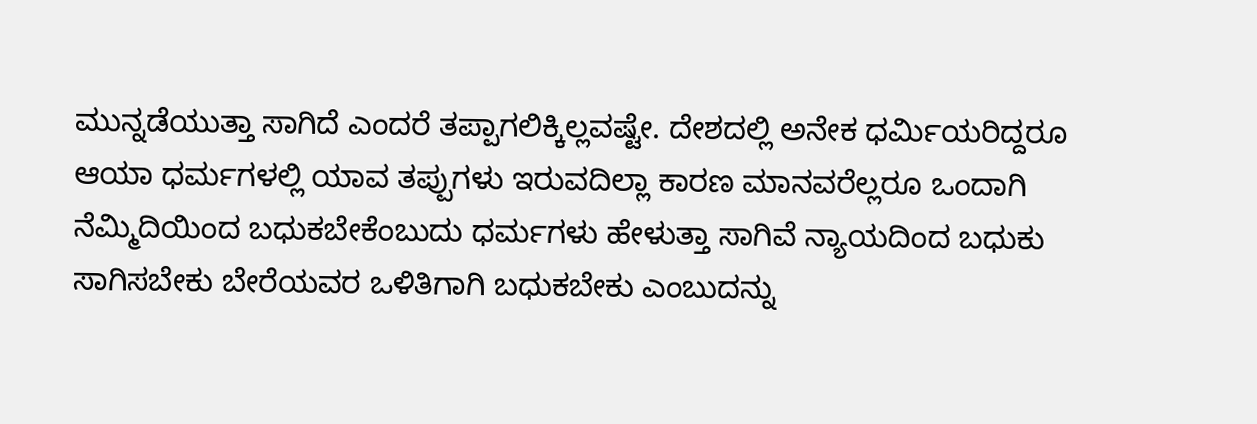ಮುನ್ನಡೆಯುತ್ತಾ ಸಾಗಿದೆ ಎಂದರೆ ತಪ್ಪಾಗಲಿಕ್ಕಿಲ್ಲವಷ್ಟೇ. ದೇಶದಲ್ಲಿ ಅನೇಕ ಧರ್ಮಿಯರಿದ್ದರೂ ಆಯಾ ಧರ್ಮಗಳಲ್ಲಿ ಯಾವ ತಪ್ಪುಗಳು ಇರುವದಿಲ್ಲಾ ಕಾರಣ ಮಾನವರೆಲ್ಲರೂ ಒಂದಾಗಿ ನೆಮ್ಮಿದಿಯಿಂದ ಬಧುಕಬೇಕೆಂಬುದು ಧರ್ಮಗಳು ಹೇಳುತ್ತಾ ಸಾಗಿವೆ ನ್ಯಾಯದಿಂದ ಬಧುಕು ಸಾಗಿಸಬೇಕು ಬೇರೆಯವರ ಒಳಿತಿಗಾಗಿ ಬಧುಕಬೇಕು ಎಂಬುದನ್ನು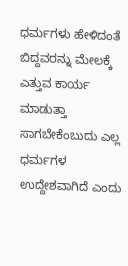ಧರ್ಮಗಳು ಹೇಳಿದಂತೆ ಬಿದ್ದವರನ್ನು ಮೇಲಕ್ಕೆ ಎತ್ತುವ ಕಾರ್ಯ ಮಾಡುತ್ತಾ ಸಾಗಬೇಕೆಂಬುದು ಎಲ್ಲ ಧರ್ಮಗಳ ಉದ್ದೇಶವಾಗಿದೆ ಎಂದು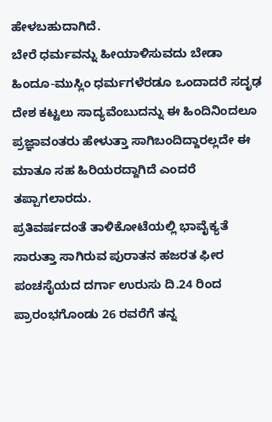ಹೇಳಬಹುದಾಗಿದೆ.
ಬೇರೆ ಧರ್ಮವನ್ನು ಹೀಯಾಳಿಸುವದು ಬೇಡಾ ಹಿಂದೂ-ಮುಸ್ಲಿಂ ಧರ್ಮಗಳೆರಡೂ ಒಂದಾದರೆ ಸದೃಢ ದೇಶ ಕಟ್ಟಲು ಸಾದ್ಯವೆಂಬುದನ್ನು ಈ ಹಿಂದಿನಿಂದಲೂ ಪ್ರಜ್ಞಾವಂತರು ಹೇಳುತ್ತಾ ಸಾಗಿಬಂದಿದ್ದಾರಲ್ಲದೇ ಈ ಮಾತೂ ಸಹ ಹಿರಿಯರದ್ದಾಗಿದೆ ಎಂದರೆ ತಪ್ಪಾಗಲಾರದು.
ಪ್ರತಿವರ್ಷದಂತೆ ತಾಳಿಕೋಟೆಯಲ್ಲಿ ಭಾವೈಕ್ಯತೆ ಸಾರುತ್ತಾ ಸಾಗಿರುವ ಪುರಾತನ ಹಜರತ ಫೀರ ಪಂಚಸೈಯದ ದರ್ಗಾ ಉರುಸು ದಿ.24 ರಿಂದ ಪ್ರಾರಂಭಗೊಂಡು 26 ರವರೆಗೆ ತನ್ನ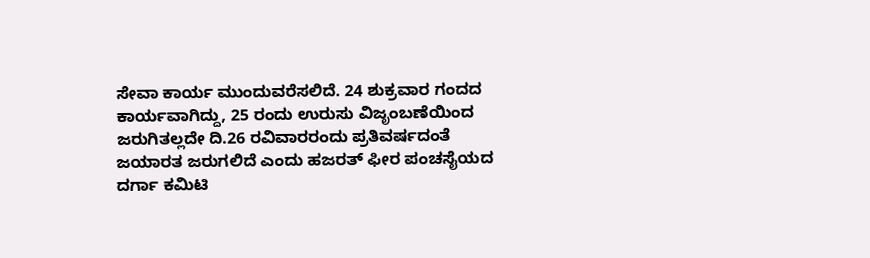ಸೇವಾ ಕಾರ್ಯ ಮುಂದುವರೆಸಲಿದೆ. 24 ಶುಕ್ರವಾರ ಗಂದದ ಕಾರ್ಯವಾಗಿದ್ದು, 25 ರಂದು ಉರುಸು ವಿಜೃಂಬಣೆಯಿಂದ ಜರುಗಿತಲ್ಲದೇ ದಿ.26 ರವಿವಾರರಂದು ಪ್ರತಿವರ್ಷದಂತೆ ಜಯಾರತ ಜರುಗಲಿದೆ ಎಂದು ಹಜರತ್ ಫೀರ ಪಂಚಸೈಯದ ದರ್ಗಾ ಕಮಿಟಿ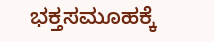ಭಕ್ತಸಮೂಹಕ್ಕೆ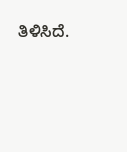ತಿಳಿಸಿದೆ.